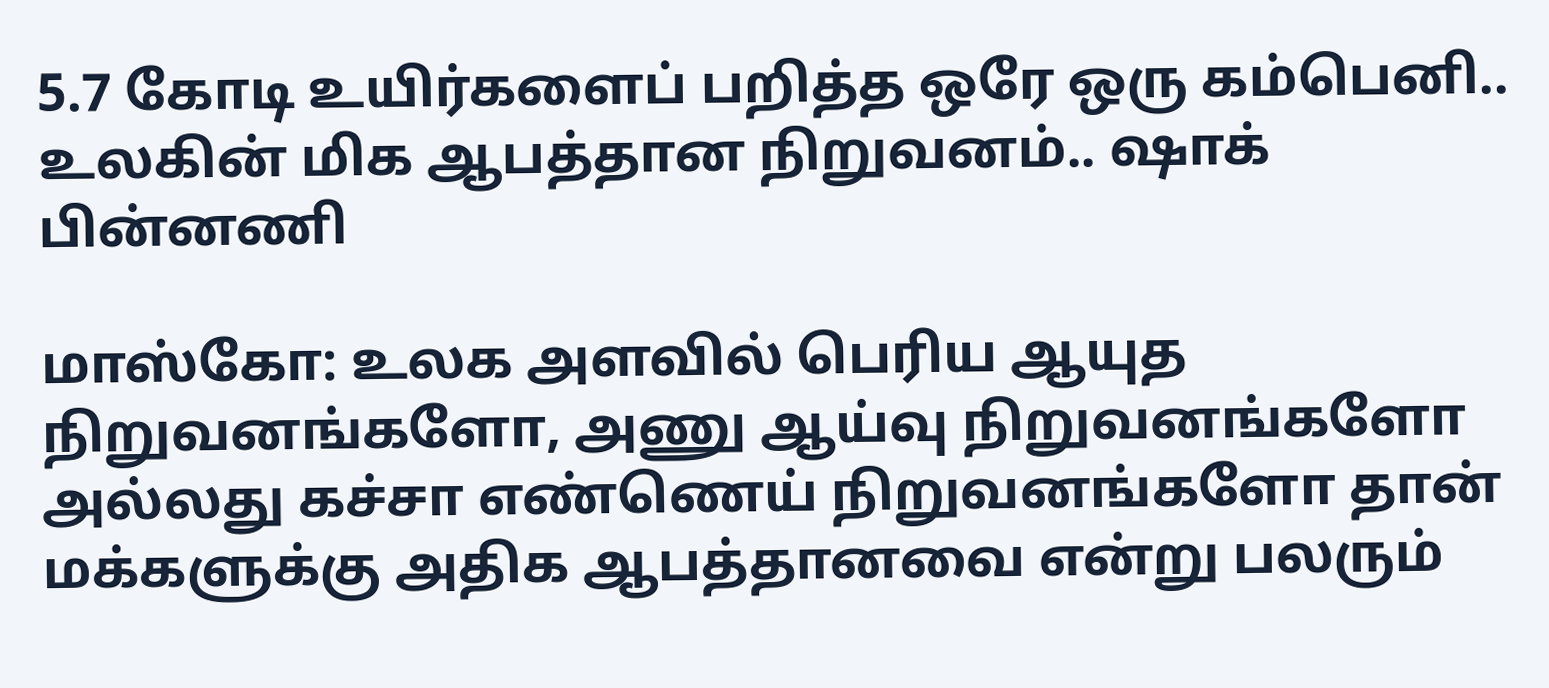5.7 கோடி உயிர்களைப் பறித்த ஒரே ஒரு கம்பெனி.. உலகின் மிக ஆபத்தான நிறுவனம்.. ஷாக் பின்னணி

மாஸ்கோ: உலக அளவில் பெரிய ஆயுத நிறுவனங்களோ, அணு ஆய்வு நிறுவனங்களோ அல்லது கச்சா எண்ணெய் நிறுவனங்களோ தான் மக்களுக்கு அதிக ஆபத்தானவை என்று பலரும்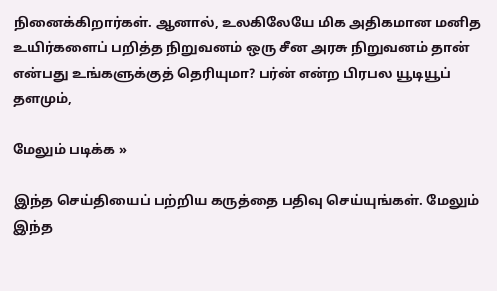நினைக்கிறார்கள். ஆனால், உலகிலேயே மிக அதிகமான மனித உயிர்களைப் பறித்த நிறுவனம் ஒரு சீன அரசு நிறுவனம் தான் என்பது உங்களுக்குத் தெரியுமா? பர்ன் என்ற பிரபல யூடியூப் தளமும்,

மேலும் படிக்க »

இந்த செய்தியைப் பற்றிய கருத்தை பதிவு செய்யுங்கள். மேலும் இந்த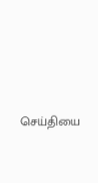செய்தியை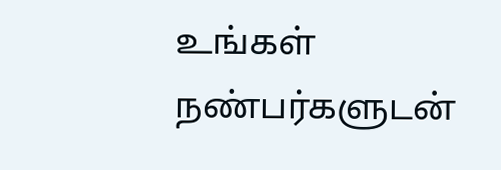உங்கள் நண்பர்களுடன்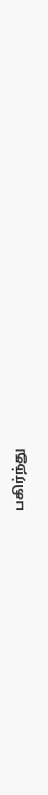பகிர்ந்து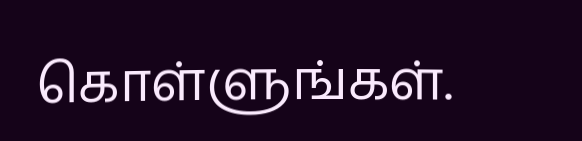கொள்ளுங்கள்.